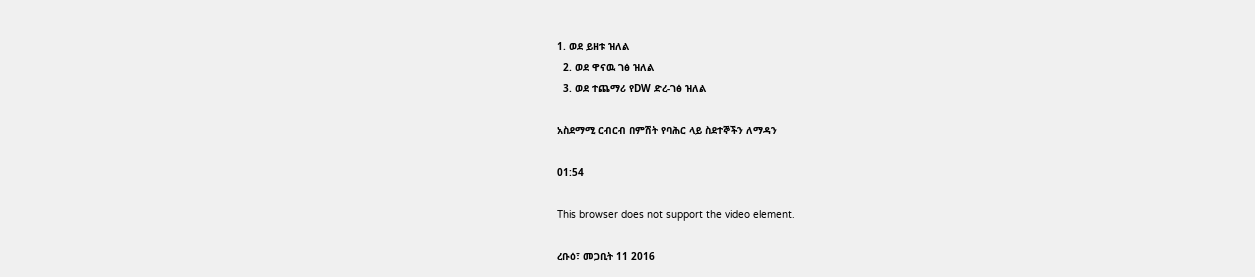1. ወደ ይዘቱ ዝለል
  2. ወደ ዋናዉ ገፅ ዝለል
  3. ወደ ተጨማሪ የDW ድረ-ገፅ ዝለል

አስደማሚ ርብርብ በምሽት የባሕር ላይ ስደተኞችን ለማዳን

01:54

This browser does not support the video element.

ረቡዕ፣ መጋቢት 11 2016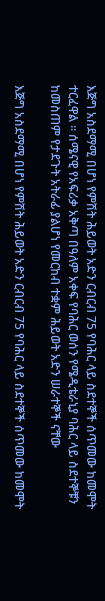እጅግ አስደማሚ በሆነ የምሽት ሕይወት አድን ርብርብ 75 የባሕር ላይ ስደተኞች ሰጥመው ከመሞት ተርፈዋል ። ሰሜናዊ የአፍሪቃ አቅጣ በዓለም አቀፍ የባሕር ወሰን የሜዲቴራኒያ ባሕር ላይ ስደተኞቹን ከመስጠም የታደጉት አትራፊ ያልሆነ የመርከብ ተቋም ሕይወት አድን ሠራተኞች ናቸው

እጅግ አስደማሚ በሆነ የምሽት ሕይወት አድን ርብርብ 75 የባሕር ላይ ስደተኞች ሰጥመው ከመሞት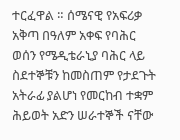ተርፈዋል ። ሰሜናዊ የአፍሪቃ አቅጣ በዓለም አቀፍ የባሕር ወሰን የሜዲቴራኒያ ባሕር ላይ ስደተኞቹን ከመስጠም የታደጉት አትራፊ ያልሆነ የመርከብ ተቋም ሕይወት አድን ሠራተኞች ናቸው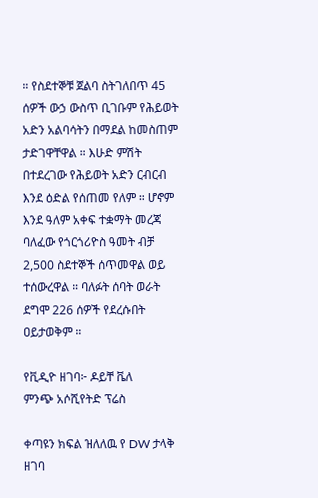። የስደተኞቹ ጀልባ ስትገለበጥ 45 ሰዎች ውኃ ውስጥ ቢገቡም የሕይወት አድን አልባሳትን በማደል ከመስጠም ታድገዋቸዋል ። እሁድ ምሽት በተደረገው የሕይወት አድን ርብርብ እንደ ዕድል የሰጠመ የለም ። ሆኖም እንደ ዓለም አቀፍ ተቋማት መረጃ ባለፈው የጎርጎሪዮስ ዓመት ብቻ 2,500 ስደተኞች ሰጥመዋል ወይ ተሰውረዋል ። ባለፉት ሰባት ወራት ደግሞ 226 ሰዎች የደረሱበት ዐይታወቅም ።

የቪዲዮ ዘገባ፦ ዶይቸ ቬለ
ምንጭ አሶሺየትድ ፕሬስ

ቀጣዩን ክፍል ዝለለዉ የ DW ታላቅ ዘገባ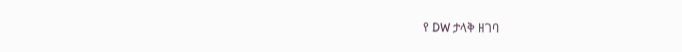የ DW ታላቅ ዘገባ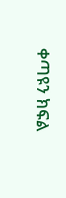ቀጣዩን ክፍል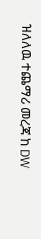ዝለለዉ ተጨማሪ መረጃ ከ DW